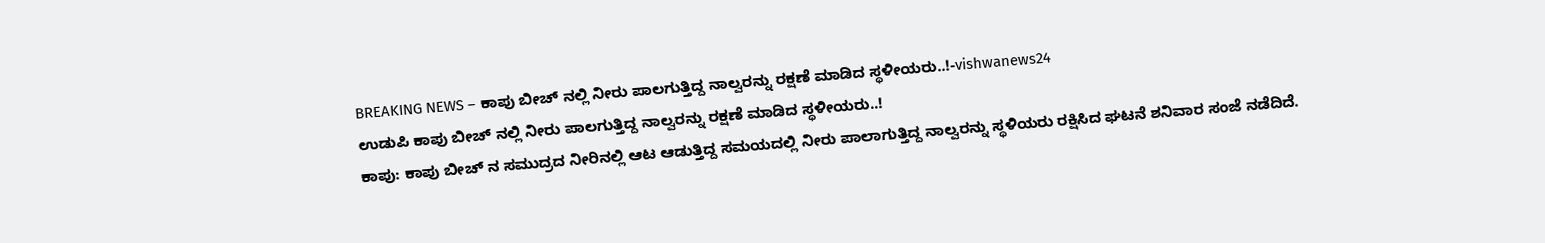BREAKING NEWS – ಕಾಪು ಬೀಚ್ ನಲ್ಲಿ ನೀರು ಪಾಲಗುತ್ತಿದ್ದ ನಾಲ್ವರನ್ನು ರಕ್ಷಣೆ ಮಾಡಿದ ಸ್ಥಳೀಯರು..!-vishwanews24
ಉಡುಪಿ ಕಾಪು ಬೀಚ್ ನಲ್ಲಿ ನೀರು ಪಾಲಗುತ್ತಿದ್ದ ನಾಲ್ವರನ್ನು ರಕ್ಷಣೆ ಮಾಡಿದ ಸ್ಥಳೀಯರು..!
ಕಾಪು: ಕಾಪು ಬೀಚ್ ನ ಸಮುದ್ರದ ನೀರಿನಲ್ಲಿ ಆಟ ಆಡುತ್ತಿದ್ದ ಸಮಯದಲ್ಲಿ ನೀರು ಪಾಲಾಗುತ್ತಿದ್ದ ನಾಲ್ವರನ್ನು ಸ್ಥಳಿಯರು ರಕ್ಷಿಸಿದ ಘಟನೆ ಶನಿವಾರ ಸಂಜೆ ನಡೆದಿದೆ.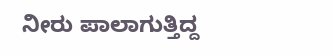ನೀರು ಪಾಲಾಗುತ್ತಿದ್ದ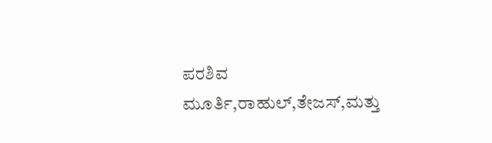ಪರಶಿವ ಮೂರ್ತಿ,ರಾಹುಲ್,ತೇಜಸ್,ಮತ್ತು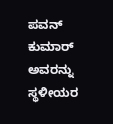ಪವನ್ ಕುಮಾರ್ ಅವರನ್ನು ಸ್ಥಳೀಯರ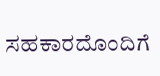ಸಹಕಾರದೊಂದಿಗೆ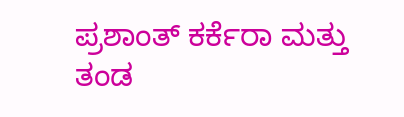ಪ್ರಶಾಂತ್ ಕರ್ಕೆರಾ ಮತ್ತು ತಂಡ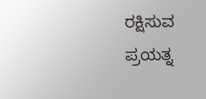ರಕ್ಷಿಸುವ ಪ್ರಯತ್ನ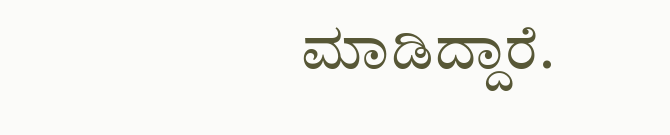ಮಾಡಿದ್ದಾರೆ.